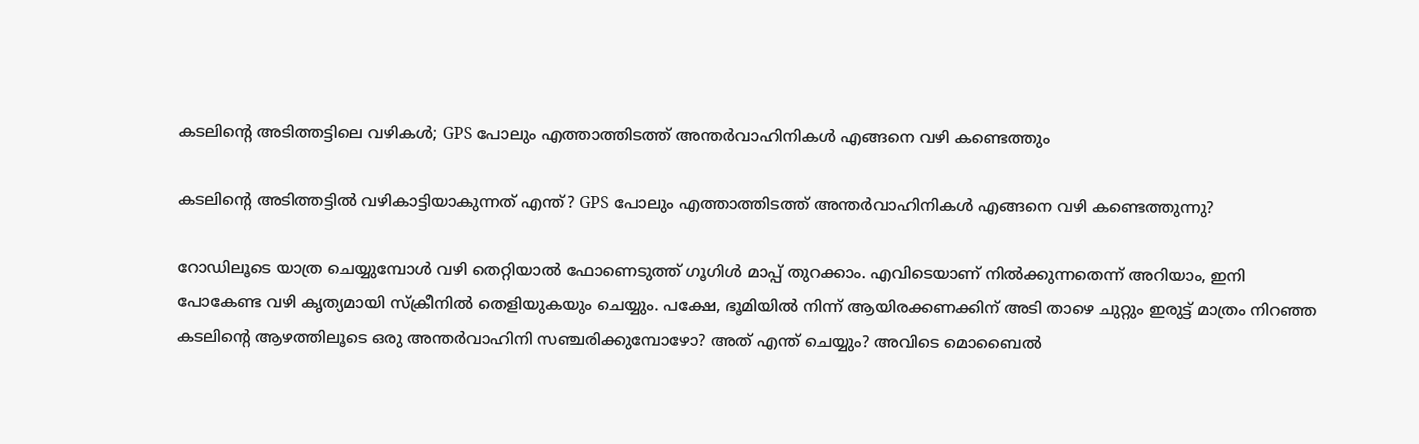കടലിന്റെ അടിത്തട്ടിലെ വഴികൾ; GPS പോലും എത്താത്തിടത്ത് അന്തർവാഹിനികൾ എങ്ങനെ വഴി കണ്ടെത്തും

കടലിന്റെ അടിത്തട്ടില്‍ വഴികാട്ടിയാകുന്നത് എന്ത്? GPS പോലും എത്താത്തിടത്ത് അന്തര്‍വാഹിനികള്‍ എങ്ങനെ വഴി കണ്ടെത്തുന്നു?

റോഡിലൂടെ യാത്ര ചെയ്യുമ്പോള്‍ വഴി തെറ്റിയാല്‍ ഫോണെടുത്ത് ഗൂഗിള്‍ മാപ്പ് തുറക്കാം. എവിടെയാണ് നില്‍ക്കുന്നതെന്ന് അറിയാം, ഇനി പോകേണ്ട വഴി കൃത്യമായി സ്‌ക്രീനില്‍ തെളിയുകയും ചെയ്യും. പക്ഷേ, ഭൂമിയില്‍ നിന്ന് ആയിരക്കണക്കിന് അടി താഴെ ചുറ്റും ഇരുട്ട് മാത്രം നിറഞ്ഞ കടലിന്റെ ആഴത്തിലൂടെ ഒരു അന്തര്‍വാഹിനി സഞ്ചരിക്കുമ്പോഴോ? അത് എന്ത് ചെയ്യും? അവിടെ മൊബൈല്‍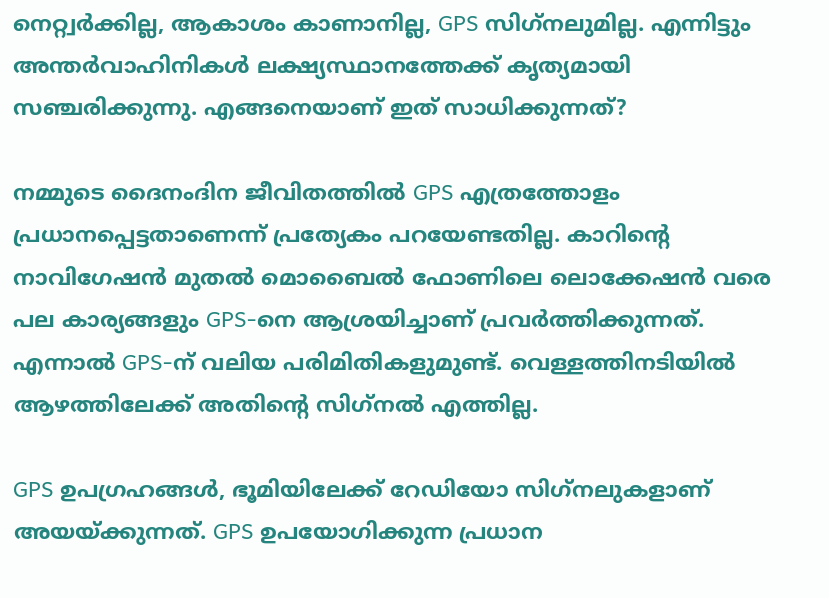നെറ്റ്വര്‍ക്കില്ല, ആകാശം കാണാനില്ല, GPS സിഗ്‌നലുമില്ല. എന്നിട്ടും അന്തര്‍വാഹിനികള്‍ ലക്ഷ്യസ്ഥാനത്തേക്ക് കൃത്യമായി സഞ്ചരിക്കുന്നു. എങ്ങനെയാണ് ഇത് സാധിക്കുന്നത്?

നമ്മുടെ ദൈനംദിന ജീവിതത്തില്‍ GPS എത്രത്തോളം പ്രധാനപ്പെട്ടതാണെന്ന് പ്രത്യേകം പറയേണ്ടതില്ല. കാറിന്റെ നാവിഗേഷന്‍ മുതല്‍ മൊബൈല്‍ ഫോണിലെ ലൊക്കേഷന്‍ വരെ പല കാര്യങ്ങളും GPS-നെ ആശ്രയിച്ചാണ് പ്രവര്‍ത്തിക്കുന്നത്. എന്നാല്‍ GPS-ന് വലിയ പരിമിതികളുമുണ്ട്. വെള്ളത്തിനടിയില്‍ ആഴത്തിലേക്ക് അതിന്റെ സിഗ്‌നല്‍ എത്തില്ല.

GPS ഉപഗ്രഹങ്ങള്‍, ഭൂമിയിലേക്ക് റേഡിയോ സിഗ്‌നലുകളാണ് അയയ്ക്കുന്നത്. GPS ഉപയോഗിക്കുന്ന പ്രധാന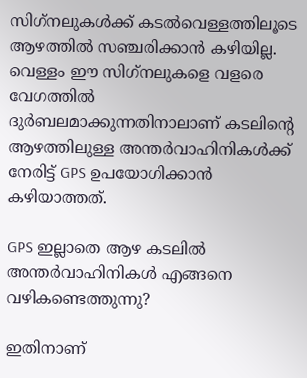സിഗ്‌നലുകള്‍ക്ക് കടല്‍വെള്ളത്തിലൂടെ ആഴത്തില്‍ സഞ്ചരിക്കാന്‍ കഴിയില്ല. വെള്ളം ഈ സിഗ്‌നലുകളെ വളരെ വേഗത്തില്‍ ദുര്‍ബലമാക്കുന്നതിനാലാണ് കടലിന്റെ ആഴത്തിലുള്ള അന്തര്‍വാഹിനികള്‍ക്ക് നേരിട്ട് GPS ഉപയോഗിക്കാന്‍ കഴിയാത്തത്.

GPS ഇല്ലാതെ ആഴ കടലില്‍ അന്തര്‍വാഹിനികള്‍ എങ്ങനെ വഴികണ്ടെത്തുന്നു?

ഇതിനാണ്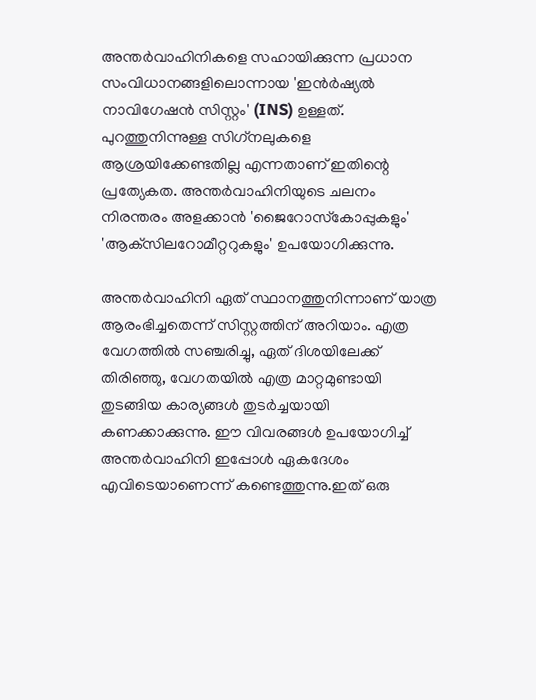അന്തര്‍വാഹിനികളെ സഹായിക്കുന്ന പ്രധാന സംവിധാനങ്ങളിലൊന്നായ 'ഇന്‍ര്‍ഷ്യല്‍ നാവിഗേഷന്‍ സിസ്റ്റം' (INS) ഉള്ളത്. പുറത്തുനിന്നുള്ള സിഗ്‌നലുകളെ ആശ്രയിക്കേണ്ടതില്ല എന്നതാണ് ഇതിന്റെ പ്രത്യേകത. അന്തര്‍വാഹിനിയുടെ ചലനം നിരന്തരം അളക്കാന്‍ 'ജൈറോസ്‌കോപ്പുകളും' 'ആക്‌സിലറോമീറ്ററുകളും' ഉപയോഗിക്കുന്നു.

അന്തര്‍വാഹിനി ഏത് സ്ഥാനത്തുനിന്നാണ് യാത്ര ആരംഭിച്ചതെന്ന് സിസ്റ്റത്തിന് അറിയാം. എത്ര വേഗത്തില്‍ സഞ്ചരിച്ചു, ഏത് ദിശയിലേക്ക് തിരിഞ്ഞു, വേഗതയില്‍ എത്ര മാറ്റമുണ്ടായി തുടങ്ങിയ കാര്യങ്ങള്‍ തുടര്‍ച്ചയായി കണക്കാക്കുന്നു. ഈ വിവരങ്ങള്‍ ഉപയോഗിച്ച് അന്തര്‍വാഹിനി ഇപ്പോള്‍ ഏകദേശം എവിടെയാണെന്ന് കണ്ടെത്തുന്നു.ഇത് ഒരു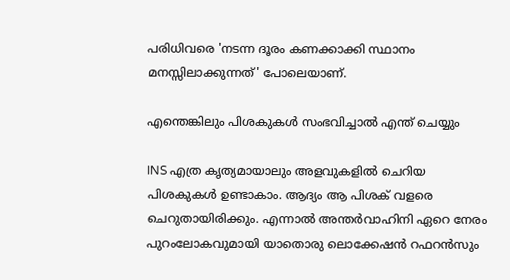പരിധിവരെ 'നടന്ന ദൂരം കണക്കാക്കി സ്ഥാനം മനസ്സിലാക്കുന്നത്' പോലെയാണ്.

എന്തെങ്കിലും പിശകുകള്‍ സംഭവിച്ചാല്‍ എന്ത് ചെയ്യും

INS എത്ര കൃത്യമായാലും അളവുകളില്‍ ചെറിയ പിശകുകള്‍ ഉണ്ടാകാം. ആദ്യം ആ പിശക് വളരെ ചെറുതായിരിക്കും. എന്നാല്‍ അന്തര്‍വാഹിനി ഏറെ നേരം പുറംലോകവുമായി യാതൊരു ലൊക്കേഷന്‍ റഫറന്‍സും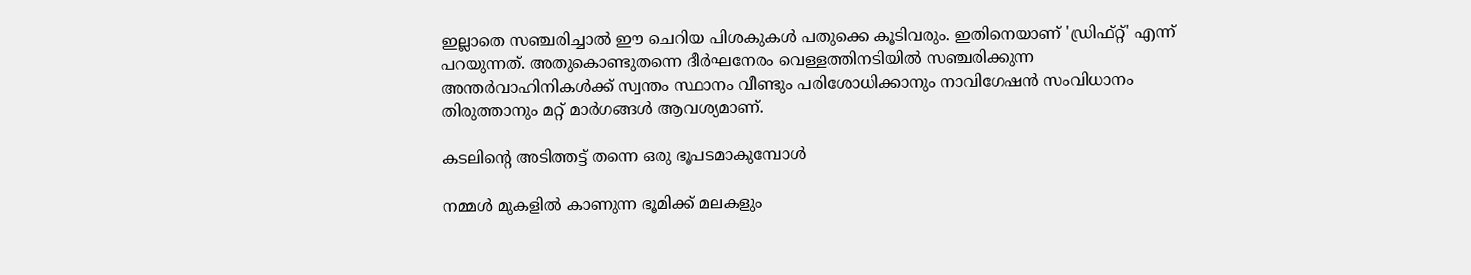ഇല്ലാതെ സഞ്ചരിച്ചാല്‍ ഈ ചെറിയ പിശകുകള്‍ പതുക്കെ കൂടിവരും. ഇതിനെയാണ് 'ഡ്രിഫ്റ്റ്' എന്ന് പറയുന്നത്. അതുകൊണ്ടുതന്നെ ദീര്‍ഘനേരം വെള്ളത്തിനടിയില്‍ സഞ്ചരിക്കുന്ന അന്തര്‍വാഹിനികള്‍ക്ക് സ്വന്തം സ്ഥാനം വീണ്ടും പരിശോധിക്കാനും നാവിഗേഷന്‍ സംവിധാനം തിരുത്താനും മറ്റ് മാര്‍ഗങ്ങള്‍ ആവശ്യമാണ്.

കടലിന്റെ അടിത്തട്ട് തന്നെ ഒരു ഭൂപടമാകുമ്പോള്‍

നമ്മള്‍ മുകളില്‍ കാണുന്ന ഭൂമിക്ക് മലകളും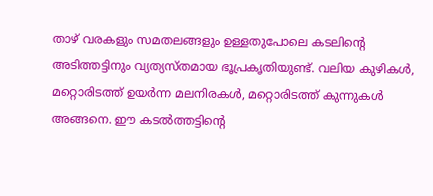താഴ് വരകളും സമതലങ്ങളും ഉള്ളതുപോലെ കടലിന്റെ അടിത്തട്ടിനും വ്യത്യസ്തമായ ഭൂപ്രകൃതിയുണ്ട്. വലിയ കുഴികള്‍, മറ്റൊരിടത്ത് ഉയര്‍ന്ന മലനിരകള്‍, മറ്റൊരിടത്ത് കുന്നുകള്‍ അങ്ങനെ. ഈ കടല്‍ത്തട്ടിന്റെ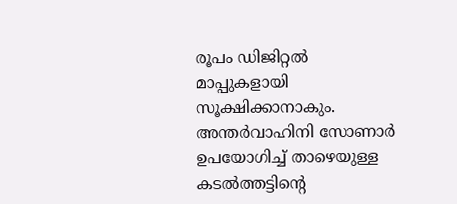രൂപം ഡിജിറ്റല്‍ മാപ്പുകളായി സൂക്ഷിക്കാനാകും. അന്തര്‍വാഹിനി സോണാര്‍ ഉപയോഗിച്ച് താഴെയുള്ള കടല്‍ത്തട്ടിന്റെ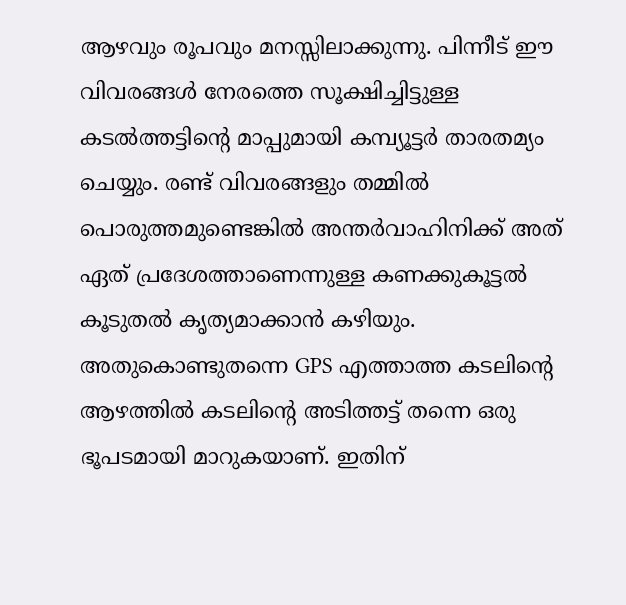ആഴവും രൂപവും മനസ്സിലാക്കുന്നു. പിന്നീട് ഈ വിവരങ്ങള്‍ നേരത്തെ സൂക്ഷിച്ചിട്ടുള്ള കടല്‍ത്തട്ടിന്റെ മാപ്പുമായി കമ്പ്യൂട്ടര്‍ താരതമ്യം ചെയ്യും. രണ്ട് വിവരങ്ങളും തമ്മില്‍ പൊരുത്തമുണ്ടെങ്കില്‍ അന്തര്‍വാഹിനിക്ക് അത് ഏത് പ്രദേശത്താണെന്നുള്ള കണക്കുകൂട്ടല്‍ കൂടുതല്‍ കൃത്യമാക്കാന്‍ കഴിയും. അതുകൊണ്ടുതന്നെ GPS എത്താത്ത കടലിന്റെ ആഴത്തില്‍ കടലിന്റെ അടിത്തട്ട് തന്നെ ഒരു ഭൂപടമായി മാറുകയാണ്. ഇതിന്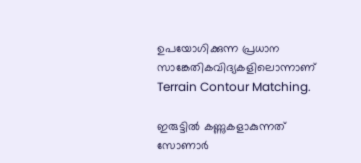ഉപയോഗിക്കുന്ന പ്രധാന സാങ്കേതികവിദ്യകളിലൊന്നാണ് Terrain Contour Matching.

ഇരുട്ടില്‍ കണ്ണുകളാകുന്നത് സോണാര്‍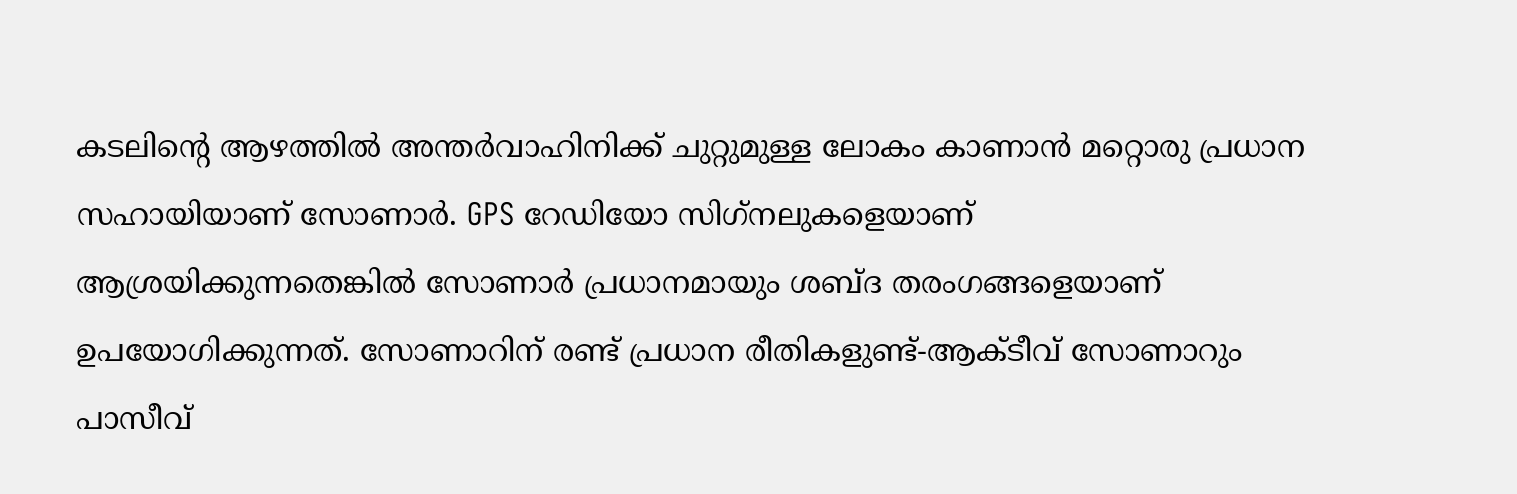കടലിന്റെ ആഴത്തില്‍ അന്തര്‍വാഹിനിക്ക് ചുറ്റുമുള്ള ലോകം കാണാന്‍ മറ്റൊരു പ്രധാന സഹായിയാണ് സോണാര്‍. GPS റേഡിയോ സിഗ്‌നലുകളെയാണ് ആശ്രയിക്കുന്നതെങ്കില്‍ സോണാര്‍ പ്രധാനമായും ശബ്ദ തരംഗങ്ങളെയാണ് ഉപയോഗിക്കുന്നത്. സോണാറിന് രണ്ട് പ്രധാന രീതികളുണ്ട്-ആക്ടീവ് സോണാറും പാസീവ്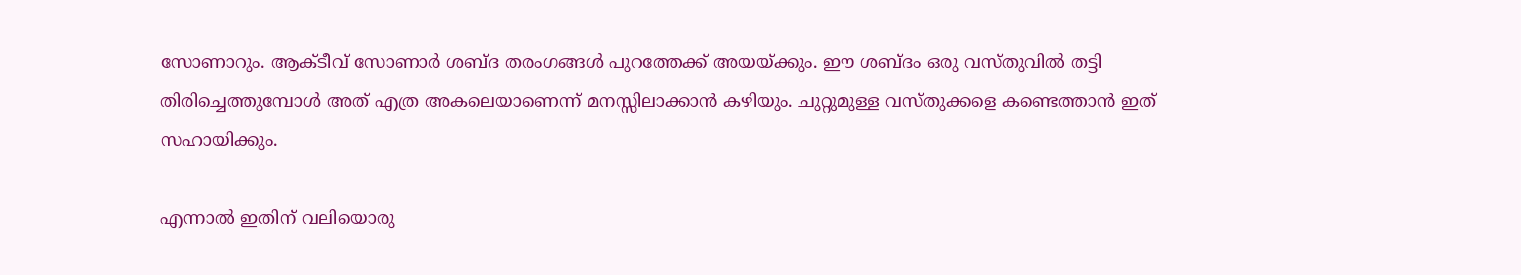സോണാറും. ആക്ടീവ് സോണാര്‍ ശബ്ദ തരംഗങ്ങള്‍ പുറത്തേക്ക് അയയ്ക്കും. ഈ ശബ്ദം ഒരു വസ്തുവില്‍ തട്ടി തിരിച്ചെത്തുമ്പോള്‍ അത് എത്ര അകലെയാണെന്ന് മനസ്സിലാക്കാന്‍ കഴിയും. ചുറ്റുമുള്ള വസ്തുക്കളെ കണ്ടെത്താന്‍ ഇത് സഹായിക്കും.

എന്നാല്‍ ഇതിന് വലിയൊരു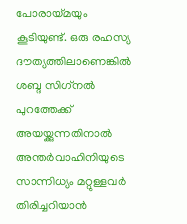പോരായ്മയും കൂടിയുണ്ട്. ഒരു രഹസ്യ ദൗത്യത്തിലാണെങ്കില്‍ ശബ്ദ സിഗ്‌നല്‍ പുറത്തേക്ക് അയയ്ക്കുന്നതിനാല്‍ അന്തര്‍വാഹിനിയുടെ സാന്നിധ്യം മറ്റുള്ളവര്‍ തിരിച്ചറിയാന്‍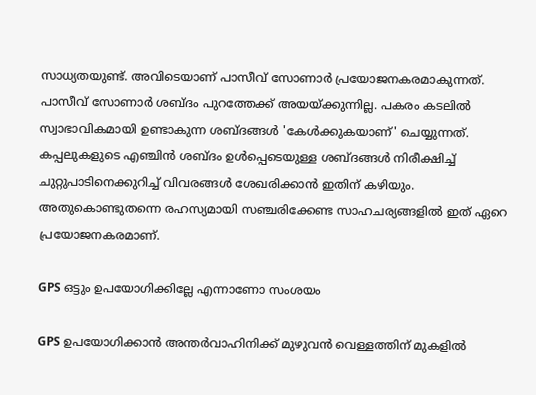സാധ്യതയുണ്ട്. അവിടെയാണ് പാസീവ് സോണാര്‍ പ്രയോജനകരമാകുന്നത്. പാസീവ് സോണാര്‍ ശബ്ദം പുറത്തേക്ക് അയയ്ക്കുന്നില്ല. പകരം കടലില്‍ സ്വാഭാവികമായി ഉണ്ടാകുന്ന ശബ്ദങ്ങള്‍ 'കേള്‍ക്കുകയാണ്' ചെയ്യുന്നത്. കപ്പലുകളുടെ എഞ്ചിന്‍ ശബ്ദം ഉള്‍പ്പെടെയുള്ള ശബ്ദങ്ങള്‍ നിരീക്ഷിച്ച് ചുറ്റുപാടിനെക്കുറിച്ച് വിവരങ്ങള്‍ ശേഖരിക്കാന്‍ ഇതിന് കഴിയും. അതുകൊണ്ടുതന്നെ രഹസ്യമായി സഞ്ചരിക്കേണ്ട സാഹചര്യങ്ങളില്‍ ഇത് ഏറെ പ്രയോജനകരമാണ്.

GPS ഒട്ടും ഉപയോഗിക്കില്ലേ എന്നാണോ സംശയം

GPS ഉപയോഗിക്കാന്‍ അന്തര്‍വാഹിനിക്ക് മുഴുവന്‍ വെള്ളത്തിന് മുകളില്‍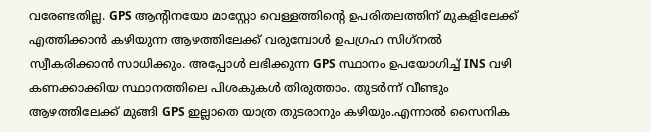വരേണ്ടതില്ല. GPS ആന്റിനയോ മാസ്റ്റോ വെള്ളത്തിന്റെ ഉപരിതലത്തിന് മുകളിലേക്ക് എത്തിക്കാന്‍ കഴിയുന്ന ആഴത്തിലേക്ക് വരുമ്പോള്‍ ഉപഗ്രഹ സിഗ്‌നല്‍ സ്വീകരിക്കാന്‍ സാധിക്കും. അപ്പോള്‍ ലഭിക്കുന്ന GPS സ്ഥാനം ഉപയോഗിച്ച് INS വഴി കണക്കാക്കിയ സ്ഥാനത്തിലെ പിശകുകള്‍ തിരുത്താം. തുടര്‍ന്ന് വീണ്ടും ആഴത്തിലേക്ക് മുങ്ങി GPS ഇല്ലാതെ യാത്ര തുടരാനും കഴിയും.എന്നാല്‍ സൈനിക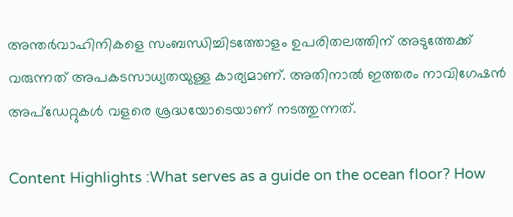അന്തര്‍വാഹിനികളെ സംബന്ധിച്ചിടത്തോളം ഉപരിതലത്തിന് അടുത്തേക്ക് വരുന്നത് അപകടസാധ്യതയുള്ള കാര്യമാണ്. അതിനാല്‍ ഇത്തരം നാവിഗേഷന്‍ അപ്‌ഡേറ്റുകള്‍ വളരെ ശ്രദ്ധയോടെയാണ് നടത്തുന്നത്.

Content Highlights :What serves as a guide on the ocean floor? How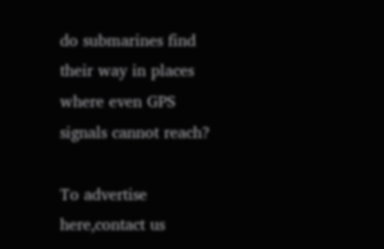do submarines find their way in places where even GPS signals cannot reach?

To advertise here,contact us